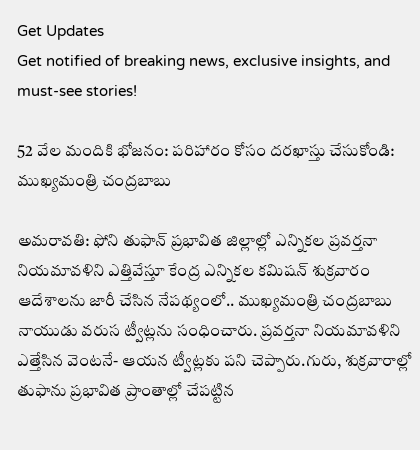Get Updates
Get notified of breaking news, exclusive insights, and must-see stories!

52 వేల మందికి భోజనం: పరిహారం కోసం దరఖాస్తు చేసుకోండి: ముఖ్యమంత్రి చంద్రబాబు

అమరావతి: ఫోని తుఫాన్ ప్రభావిత జిల్లాల్లో ఎన్నికల ప్రవర్తనా నియమావళిని ఎత్తివేస్తూ కేంద్ర ఎన్నికల కమిషన్ శుక్రవారం ఆదేశాలను జారీ చేసిన నేపథ్యంలో.. ముఖ్యమంత్రి చంద్రబాబు నాయుడు వరుస ట్వీట్లను సంధించారు. ప్రవర్తనా నియమావళిని ఎత్తేసిన వెంటనే- ఆయన ట్వీట్లకు పని చెప్పారు.గురు, శుక్రవారాల్లో తుఫాను ప్రభావిత ప్రాంతాల్లో చేపట్టిన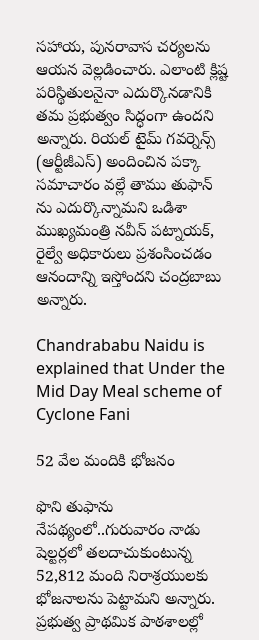సహాయ, పునరావాస చర్యలను ఆయన వెల్లడించారు. ఎలాంటి క్లిష్ట పరిస్థితులనైనా ఎదుర్కొనడానికి తమ ప్రభుత్వం సిద్ధంగా ఉందని అన్నారు. రియల్ టైమ్ గవర్నెన్స్ (ఆర్టీజీఎస్) అందించిన పక్కా సమాచారం వల్లే తాము తుఫాన్ ను ఎదుర్కొన్నామని ఒడిశా ముఖ్యమంత్రి నవీన్ పట్నాయక్, రైల్వే అధికారులు ప్రశంసించడం ఆనందాన్ని ఇస్తోందని చంద్రబాబు అన్నారు.

Chandrababu Naidu is explained that Under the Mid Day Meal scheme of Cyclone Fani

52 వేల మందికి భోజనం

ఫొని తుఫాను నేపథ్యంలో..గురువారం నాడు షెల్టర్లలో తలదాచుకుంటున్న 52,812 మంది నిరాశ్రయులకు భోజనాలను పెట్టామని అన్నారు. ప్రభుత్వ ప్రాథమిక పాఠశాలల్లో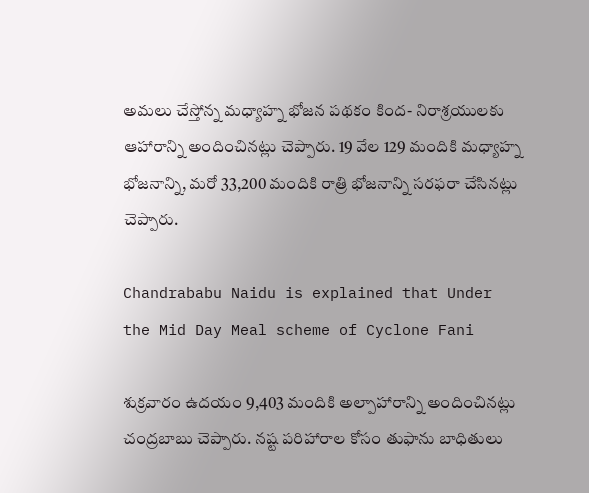అమలు చేస్తోన్న మధ్యాహ్న భోజన పథకం కింద- నిరాశ్రయులకు ఆహారాన్ని అందించినట్లు చెప్పారు. 19 వేల 129 మందికి మధ్యాహ్న భోజనాన్ని, మరో 33,200 మందికి రాత్రి భోజనాన్ని సరఫరా చేసినట్లు చెప్పారు.

Chandrababu Naidu is explained that Under the Mid Day Meal scheme of Cyclone Fani

శుక్రవారం ఉదయం 9,403 మందికి అల్పాహారాన్ని అందించినట్లు చంద్రబాబు చెప్పారు. నష్ట పరిహారాల కోసం తుఫాను బాధితులు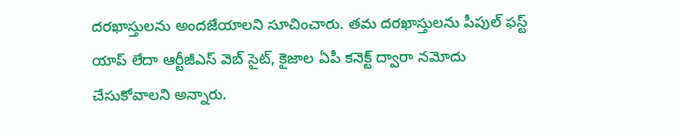దరఖాస్తులను అందజేయాలని సూచించారు. తమ దరఖాస్తులను పీపుల్ ఫస్ట్ యాప్ లేదా ఆర్టీజీఎస్ వెబ్ సైట్, కైజాల ఏపీ కనెక్ట్ ద్వారా నమోదు చేసుకోవాలని అన్నారు.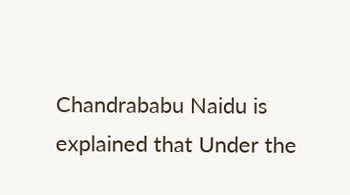Chandrababu Naidu is explained that Under the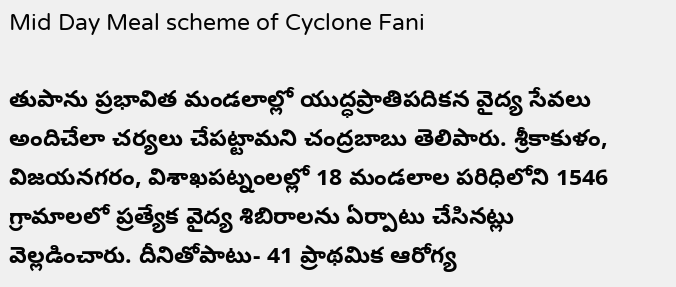Mid Day Meal scheme of Cyclone Fani

తుపాను ప్రభావిత మండలాల్లో యుద్ధప్రాతిపదికన వైద్య సేవలు అందిచేలా చర్యలు చేపట్టామని చంద్రబాబు తెలిపారు. శ్రీకాకుళం, విజయనగరం, విశాఖపట్నంలల్లో 18 మండలాల పరిధిలోని 1546 గ్రామాలలో ప్రత్యేక వైద్య శిబిరాలను ఏర్పాటు చేసినట్లు వెల్లడించారు. దీనితోపాటు- 41 ప్రాథమిక ఆరోగ్య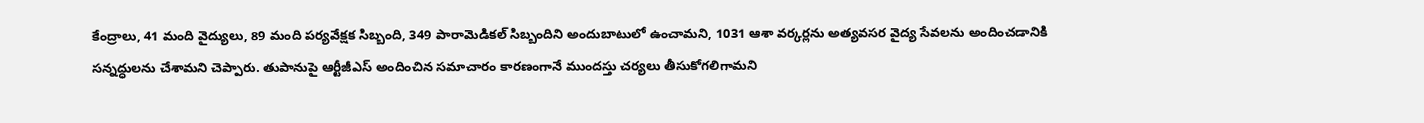కేంద్రాలు, 41 మంది వైద్యులు, 89 మంది పర్యవేక్షక సిబ్బంది, 349 పారామెడికల్ సిబ్బందిని అందుబాటులో ఉంచామని, 1031 ఆశా వర్కర్లను అత్యవసర వైద్య సేవలను అందించడానికి సన్నద్ధులను చేశామని చెప్పారు. తుపానుపై ఆర్టీజీఎస్‌ అందించిన సమాచారం కారణంగానే ముందస్తు చర్యలు తీసుకోగలిగామని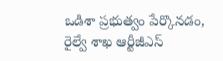ఒడిశా ప్రభుత్వం పేర్కొనడం, రైల్వే శాఖ‌ ఆర్టీజీఎస్‌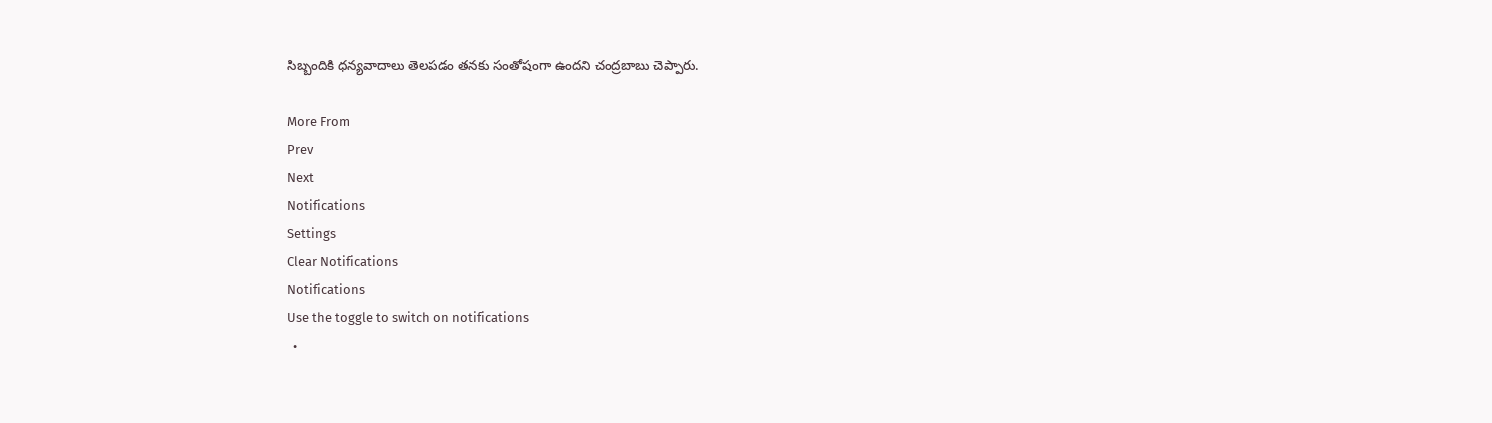సిబ్బందికి ధన్యవాదాలు తెలపడం తనకు సంతోషంగా ఉందని చంద్రబాబు చెప్పారు.

More From
Prev
Next
Notifications
Settings
Clear Notifications
Notifications
Use the toggle to switch on notifications
  •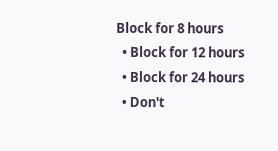Block for 8 hours
  • Block for 12 hours
  • Block for 24 hours
  • Don't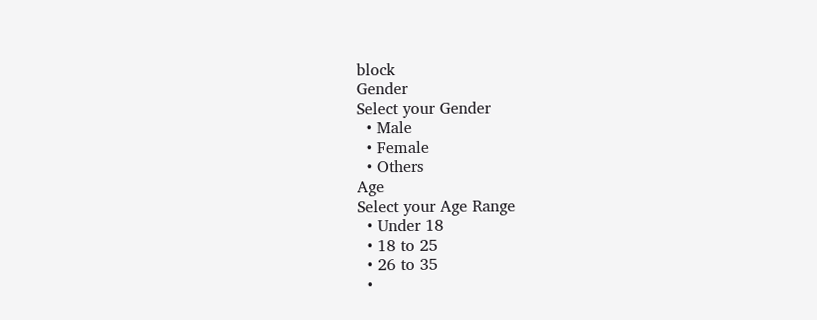block
Gender
Select your Gender
  • Male
  • Female
  • Others
Age
Select your Age Range
  • Under 18
  • 18 to 25
  • 26 to 35
  •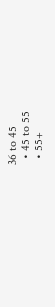36 to 45
  • 45 to 55
  • 55+